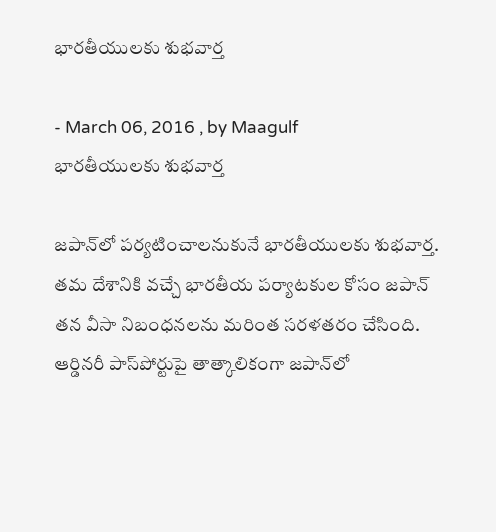భారతీయులకు శుభవార్త

- March 06, 2016 , by Maagulf
భారతీయులకు శుభవార్త

జపాన్‌లో పర్యటించాలనుకునే భారతీయులకు శుభవార్త. తమ దేశానికి వచ్చే భారతీయ పర్యాటకుల కోసం జపాన్‌ తన వీసా నిబంధనలను మరింత సరళతరం చేసింది. ఆర్డినరీ పాస్‌పోర్టుపై తాత్కాలికంగా జపాన్‌లో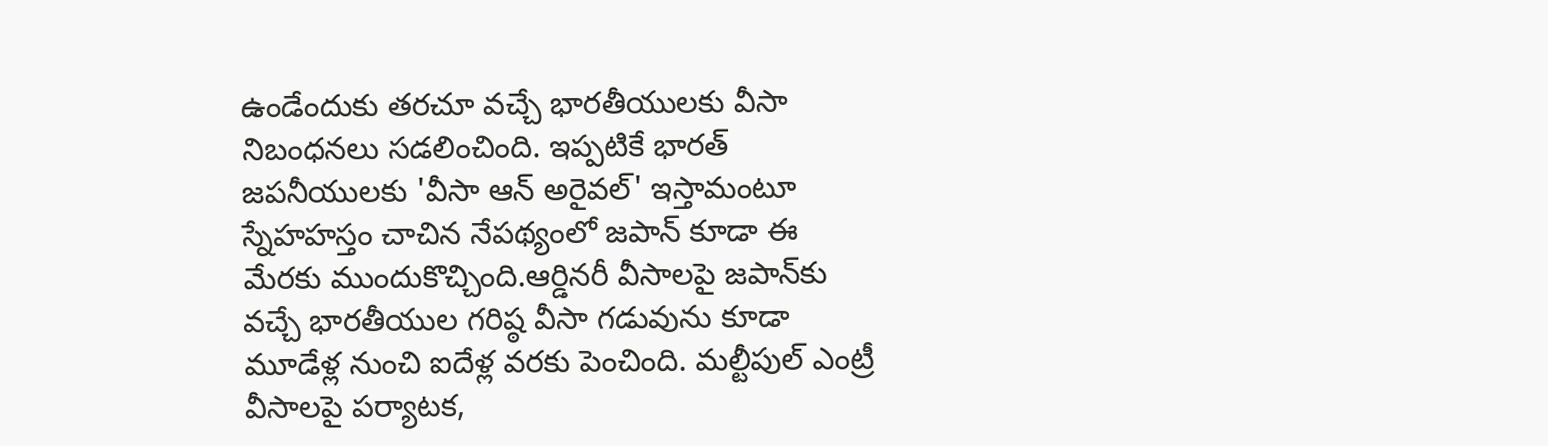ఉండేందుకు తరచూ వచ్చే భారతీయులకు వీసా నిబంధనలు సడలించింది. ఇప్పటికే భారత్‌ జపనీయులకు 'వీసా ఆన్ అరైవల్' ఇస్తామంటూ స్నేహహస్తం చాచిన నేపథ్యంలో జపాన్‌ కూడా ఈ మేరకు ముందుకొచ్చింది.ఆర్డినరీ వీసాలపై జపాన్‌కు వచ్చే భారతీయుల గరిష్ఠ వీసా గడువును కూడా మూడేళ్ల నుంచి ఐదేళ్ల వరకు పెంచింది. మల్టీపుల్ ఎంట్రీ వీసాలపై పర్యాటక,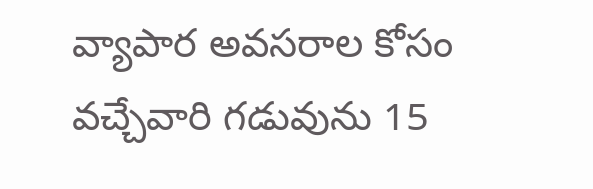వ్యాపార అవసరాల కోసం వచ్చేవారి గడువును 15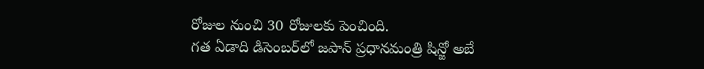రోజుల నుంచి 30 రోజులకు పెంచింది.
గత ఏడాది డిసెంబర్‌లో జపాన్ ప్రధానమంత్రి షిన్జో అబే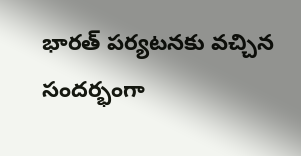భారత్‌ పర్యటనకు వచ్చిన సందర్భంగా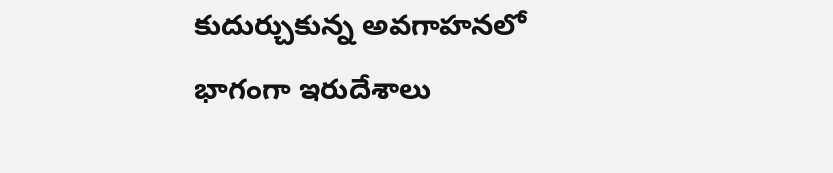కుదుర్చుకున్న అవగాహనలో భాగంగా ఇరుదేశాలు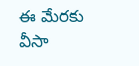ఈ మేరకు వీసా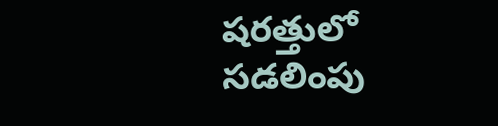షరత్తులో సడలింపు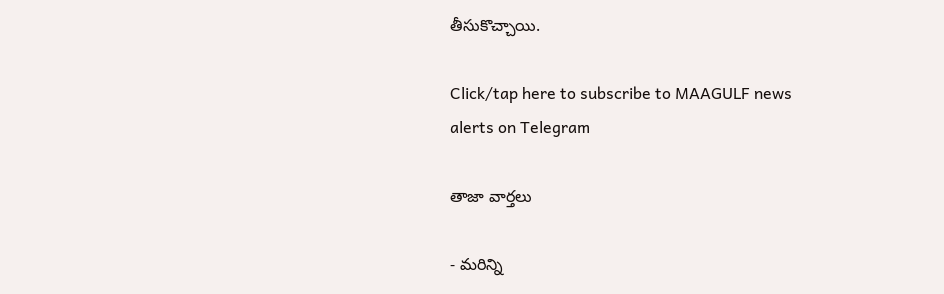తీసుకొచ్చాయి.

Click/tap here to subscribe to MAAGULF news alerts on Telegram

తాజా వార్తలు

- మరిన్ని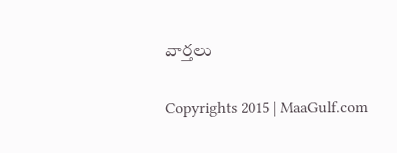వార్తలు

Copyrights 2015 | MaaGulf.com